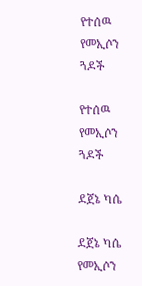የተሰዉ የመኢሶን ጓዶች

የተሰዉ የመኢሶን ጓዶች

ደጀኔ ካሴ

ደጀኔ ካሴ የመኢሶን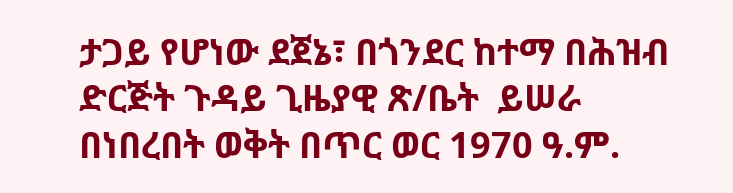ታጋይ የሆነው ደጀኔ፣ በጎንደር ከተማ በሕዝብ ድርጅት ጉዳይ ጊዜያዊ ጽ/ቤት  ይሠራ በነበረበት ወቅት በጥር ወር 1970 ዓ.ም.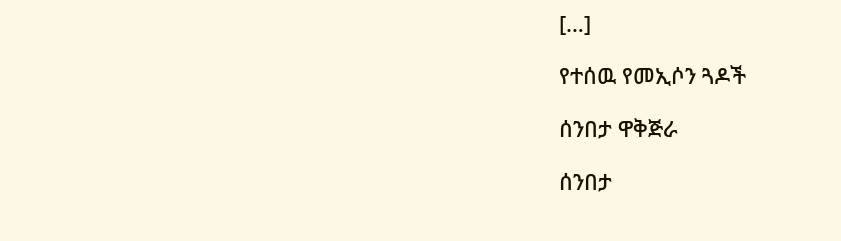[…]

የተሰዉ የመኢሶን ጓዶች

ሰንበታ ዋቅጅራ

ሰንበታ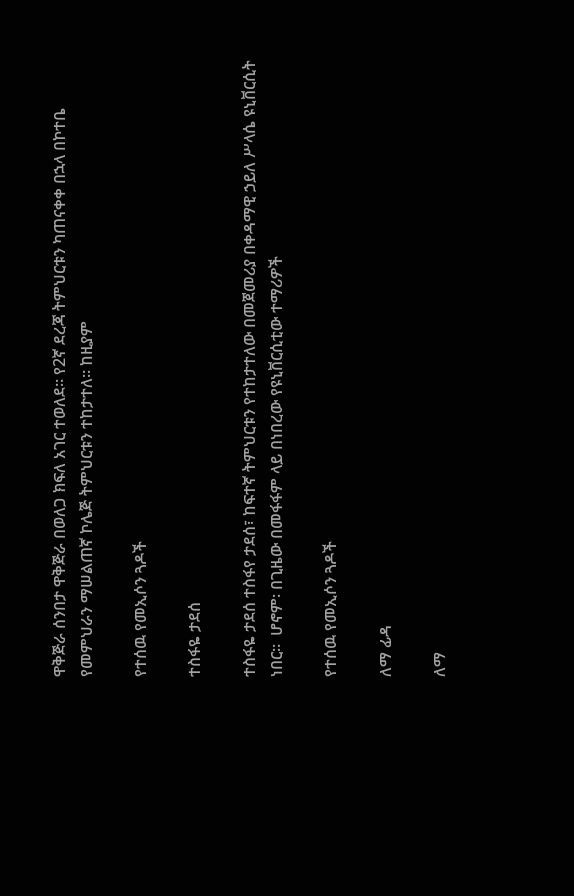ዋቅጅራ ሰንበታ ዋቅጅራ በወለጋ ክፍለ አገር ተወለደ። የ2ኛ ደረጃ ትምህርቱን ካጠናቀቀ በኋላ በኮተቤ የመምህራን ማሠልጠኛ ኮሌጅ ትምህርቱን ተከታተለ። ከዚያም

የተሰዉ የመኢሶን ጓዶች

ተስፋዬ ታደሰ

ተስፋዬ ታደሰ ተስፋየ ታደሰ፣ ከፍተኛ ትምህርቱን የተከታተለው በመጀመሪያ በቀዳማዊ ኃይለ ሥላሴ ዩኒቨርሲት ነበር።  ሆኖም፡ በጊዜው በመፋፋም ላይ በነበረው የዩኒቨርሲቲው ተማሪዎች

የተሰዉ የመኢሶን ጓዶች

ለማ ፊዳ

ለማ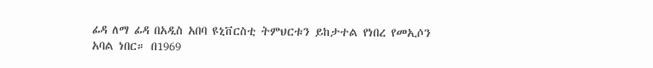ፊዳ ለማ ፊዳ በአዲስ አበባ ዩኒቨርስቲ ትምህርቱን ይከታተል የነበረ የመኢሶን አባል ነበር። በ1969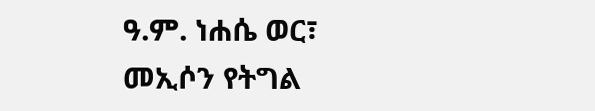ዓ.ም. ነሐሴ ወር፣ መኢሶን የትግል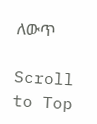ለውጥ

Scroll to Top